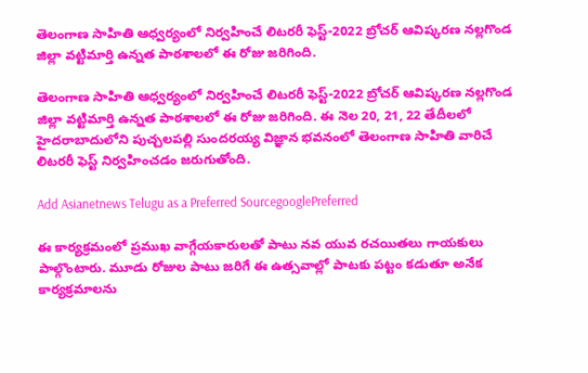తెలంగాణ సాహితి ఆధ్వర్యంలో నిర్వహించే లిటరరీ ఫెస్ట్-2022 బ్రోచర్ ఆవిష్కరణ నల్లగొండ జిల్లా వట్టిమార్తి ఉన్నత పాఠశాలలో ఈ రోజు జరిగింది.

తెలంగాణ సాహితి ఆధ్వర్యంలో నిర్వహించే లిటరరీ ఫెస్ట్-2022 బ్రోచర్ ఆవిష్కరణ నల్లగొండ జిల్లా వట్టిమార్తి ఉన్నత పాఠశాలలో ఈ రోజు జరిగింది. ఈ నెల 20, 21, 22 తేదీలలో హైదరాబాదులోని పుచ్చలపల్లి సుందరయ్య విజ్ఞాన భవనంలో తెలంగాణ సాహితి వారిచే లిటరరీ ఫెస్ట్ నిర్వహించడం జరుగుతోంది.

Add Asianetnews Telugu as a Preferred SourcegooglePreferred

ఈ కార్యక్రమంలో ప్రముఖ వాగ్గేయకారులతో పాటు నవ యువ రచయితలు గాయకులు పాల్గొంటారు. మూడు రోజుల పాటు జరిగే ఈ ఉత్సవాల్లో పాటకు పట్టం కడుతూ అనేక కార్యక్రమాలను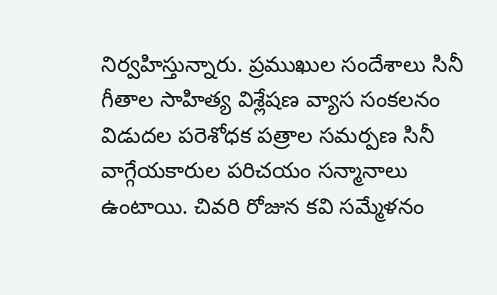నిర్వహిస్తున్నారు. ప్రముఖుల సందేశాలు సినీ గీతాల సాహిత్య విశ్లేషణ వ్యాస సంకలనం విడుదల పరెశోధక పత్రాల సమర్పణ సినీ వాగ్గేయకారుల పరిచయం సన్మానాలు ఉంటాయి. చివరి రోజున కవి సమ్మేళనం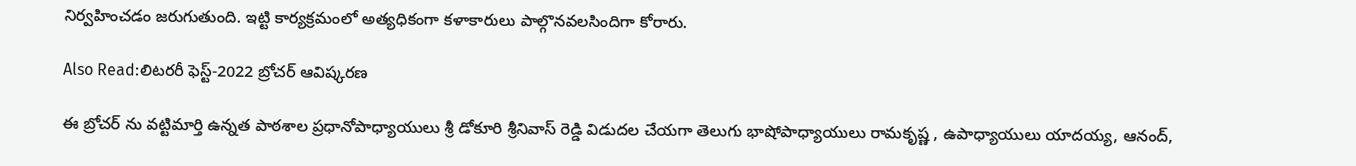నిర్వహించడం జరుగుతుంది. ఇట్టి కార్యక్రమంలో అత్యధికంగా కళాకారులు పాల్గొనవలసిందిగా కోరారు.

Also Read:లిటరరీ ఫెస్ట్-2022 బ్రోచర్ ఆవిష్కరణ

ఈ బ్రోచర్ ను వట్టిమార్తి ఉన్నత పాఠశాల ప్రధానోపాధ్యాయులు శ్రీ డోకూరి శ్రీనివాస్ రెడ్డి విడుదల చేయగా తెలుగు భాషోపాధ్యాయులు రామకృష్ణ , ఉపాధ్యాయులు యాదయ్య, ఆనంద్,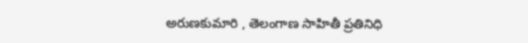అరుణకుమారి , తెలంగాణ సాహితీ ప్రతినిధి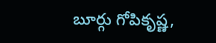బూర్గు గోపికృష్ణ,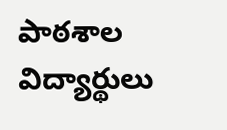పాఠశాల విద్యార్థులు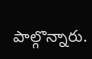పాల్గొన్నారు.